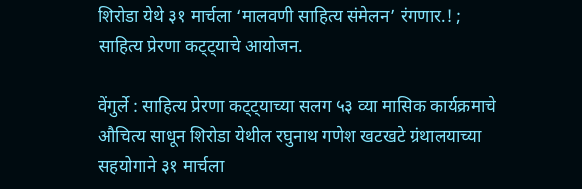शिरोडा येथे ३१ मार्चला ‘मालवणी साहित्य संमेलन’ रंगणार.! ; साहित्य प्रेरणा कट्ट्याचे आयोजन.

वेंगुर्ले : साहित्य प्रेरणा कट्ट्याच्या सलग ५३ व्या मासिक कार्यक्रमाचे औचित्य साधून शिरोडा येथील रघुनाथ गणेश खटखटे ग्रंथालयाच्या सहयोगाने ३१ मार्चला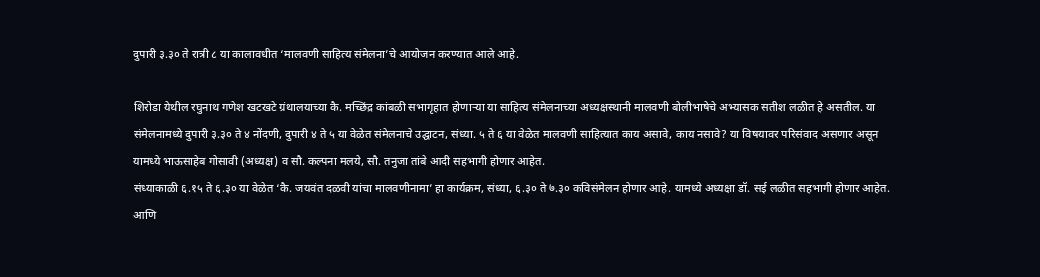दुपारी ३.३० ते रात्री ८ या कालावधीत ‘मालवणी साहित्य संमेलना’चे आयोजन करण्यात आले आहे.

शिरोडा येथील रघुनाथ गणेश खटखटे ग्रंथालयाच्या कै. मच्छिंद्र कांबळी सभागृहात होणाऱ्या या साहित्य संमेलनाच्या अध्यक्षस्थानी मालवणी बोलीभाषेचे अभ्यासक सतीश लळीत हे असतील. या संमेलनामध्ये दुपारी ३.३० ते ४ नोंदणी, दुपारी ४ ते ५ या वेळेत संमेलनाचे उद्घाटन, संध्या. ५ ते ६ या वेळेत मालवणी साहित्यात काय असावे, काय नसावे? या विषयावर परिसंवाद असणार असून यामध्ये भाऊसाहेब गोसावी (अध्यक्ष) व सौ. कल्पना मलये, सौ. तनुजा तांबे आदी सहभागी होणार आहेत.
संध्याकाळी ६.१५ ते ६.३० या वेळेत ‘कै. जयवंत दळवी यांचा मालवणीनामा’ हा कार्यक्रम, संध्या, ६.३० ते ७.३० कविसंमेलन होणार आहे. यामध्ये अध्यक्षा डॉ. सई लळीत सहभागी होणार आहेत. आणि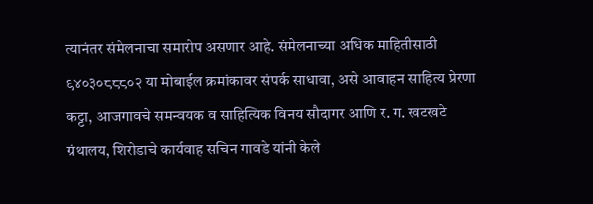त्यानंतर संमेलनाचा समारोप असणार आहे. संमेलनाच्या अधिक माहितीसाठी ९४०३०८८८०२ या मोबाईल क्रमांकावर संपर्क साधावा, असे आवाहन साहित्य प्रेरणा कट्टा, आजगावचे समन्वयक व साहित्यिक विनय सौदागर आणि र. ग. खटखटे ग्रंथालय, शिरोडाचे कार्यवाह सचिन गावडे यांनी केले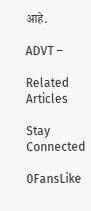आहे.

ADVT –

Related Articles

Stay Connected

0FansLike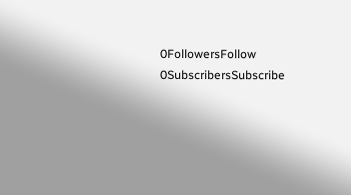0FollowersFollow
0SubscribersSubscribe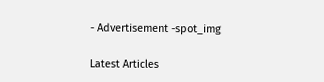- Advertisement -spot_img

Latest Articles